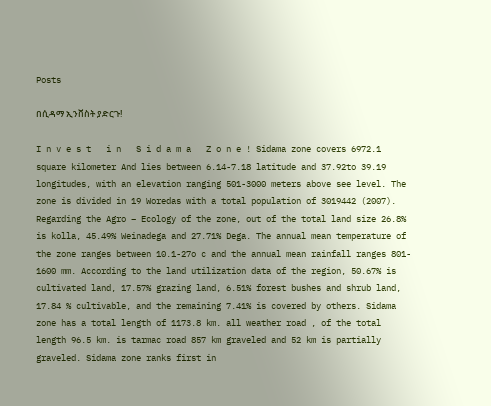Posts

በሲዳማ ኢንቨስት ያድርጉ!

I n v e s t   i n   S i d a m a   Z o n e ! Sidama zone covers 6972.1 square kilometer And lies between 6.14-7.18 latitude and 37.92to 39.19 longitudes, with an elevation ranging 501-3000 meters above see level. The zone is divided in 19 Woredas with a total population of 3019442 (2007). Regarding the Agro – Ecology of the zone, out of the total land size 26.8% is kolla, 45.49% Weinadega and 27.71% Dega. The annual mean temperature of the zone ranges between 10.1-27o c and the annual mean rainfall ranges 801- 1600 mm. According to the land utilization data of the region, 50.67% is cultivated land, 17.57% grazing land, 6.51% forest bushes and shrub land, 17.84 % cultivable, and the remaining 7.41% is covered by others. Sidama zone has a total length of 1173.8 km. all weather road , of the total length 96.5 km. is tarmac road 857 km graveled and 52 km is partially graveled. Sidama zone ranks first in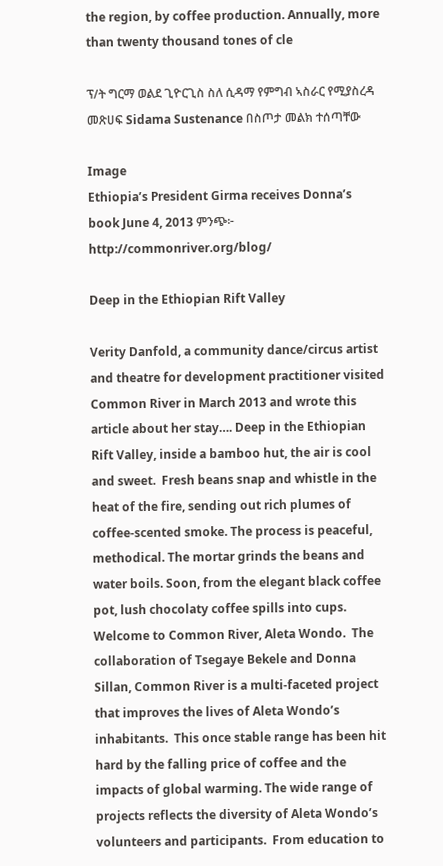the region, by coffee production. Annually, more than twenty thousand tones of cle

ፕ/ት ግርማ ወልደ ጊዮርጊስ ስለ ሲዳማ የምግብ ኣስራር የሚያስረዳ መጽሀፍ Sidama Sustenance በስጦታ መልክ ተሰጣቸው

Image
Ethiopia’s President Girma receives Donna’s book June 4, 2013 ምንጭ፦  http://commonriver.org/blog/

Deep in the Ethiopian Rift Valley

Verity Danfold, a community dance/circus artist and theatre for development practitioner visited Common River in March 2013 and wrote this article about her stay…. Deep in the Ethiopian Rift Valley, inside a bamboo hut, the air is cool and sweet.  Fresh beans snap and whistle in the heat of the fire, sending out rich plumes of coffee-scented smoke. The process is peaceful, methodical. The mortar grinds the beans and water boils. Soon, from the elegant black coffee pot, lush chocolaty coffee spills into cups.  Welcome to Common River, Aleta Wondo.  The collaboration of Tsegaye Bekele and Donna Sillan, Common River is a multi-faceted project that improves the lives of Aleta Wondo’s inhabitants.  This once stable range has been hit hard by the falling price of coffee and the impacts of global warming. The wide range of projects reflects the diversity of Aleta Wondo’s volunteers and participants.  From education to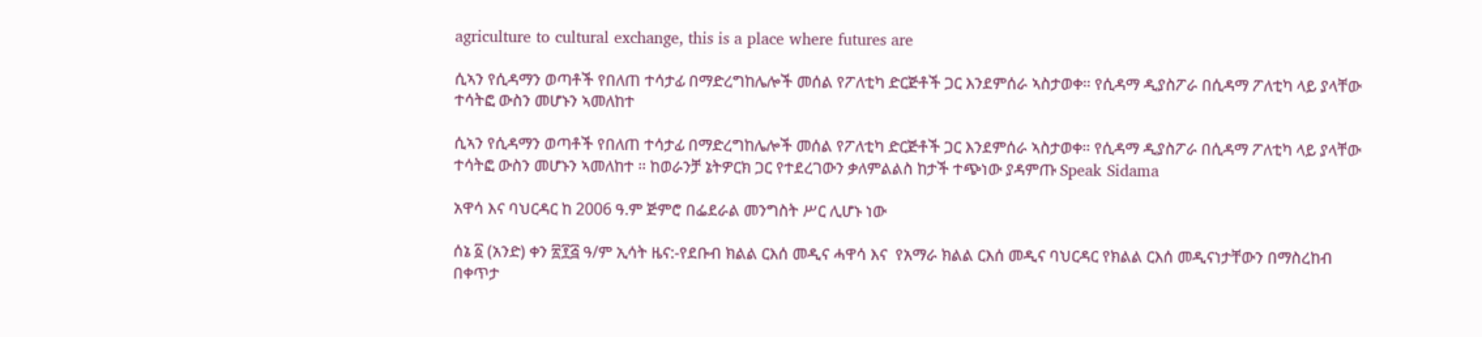agriculture to cultural exchange, this is a place where futures are

ሲኣን የሲዳማን ወጣቶች የበለጠ ተሳታፊ በማድረግከሌሎች መሰል የፖለቲካ ድርጅቶች ጋር እንደምሰራ ኣስታወቀ። የሲዳማ ዲያስፖራ በሲዳማ ፖለቲካ ላይ ያላቸው ተሳትፎ ውስን መሆኑን ኣመለከተ

ሲኣን የሲዳማን ወጣቶች የበለጠ ተሳታፊ በማድረግከሌሎች መሰል የፖለቲካ ድርጅቶች ጋር እንደምሰራ ኣስታወቀ። የሲዳማ ዲያስፖራ በሲዳማ ፖለቲካ ላይ ያላቸው ተሳትፎ ውስን መሆኑን ኣመለከተ ። ከወራንቻ ኔትዎርክ ጋር የተደረገውን ቃለምልልስ ከታች ተጭነው ያዳምጡ Speak Sidama

አዋሳ እና ባህርዳር ከ 2006 ዓ.ም ጅምሮ በፌደራል መንግስት ሥር ሊሆኑ ነው

ሰኔ ፩ (አንድ) ቀን ፳፻፭ ዓ/ም ኢሳት ዜና:-የደቡብ ክልል ርእሰ መዲና ሓዋሳ እና  የአማራ ክልል ርእሰ መዲና ባህርዳር የክልል ርእሰ መዲናነታቸውን በማስረከብ በቀጥታ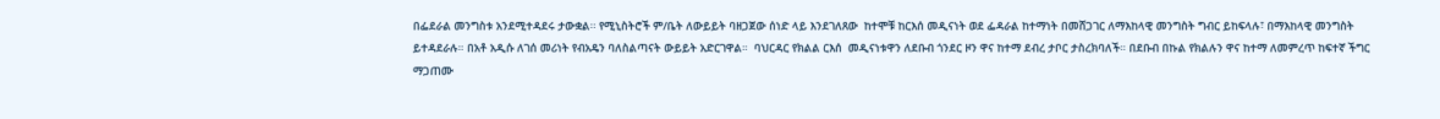በፌደራል መንግስቱ አንደሚተዳደሩ ታውቋል፡፡ የሚኒስትሮች ም/ቤት ለውይይት ባዘጋጀው ሰነድ ላይ እንደገለጸው  ከተሞቹ ከርእሰ መዲናነት ወደ ፌዳራል ከተማነት በመሸጋገር ለማእከላዊ መንግስት ግብር ይከፍላሉ፣ በማእከላዊ መንግስት ይተዳደራሉ። በአቶ አዲሱ ለገሰ መሪነት የብአዴን ባለስልጣናት ውይይት አድርገዋል።  ባህርዳር የክልል ርእሰ  መዲናነቱዋን ለደቡብ ጎንደር ዞን ዋና ከተማ ደብረ ታቦር ታስረክባለች። በደቡብ በኩል የክልሉን ዋና ከተማ ለመምረጥ ከፍተኛ ችግር ማጋጠሙ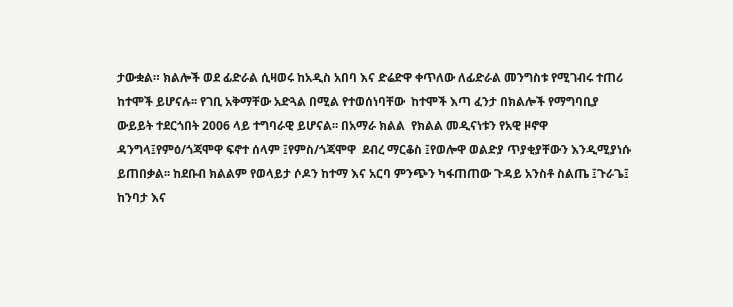ታውቋል። ክልሎች ወደ ፊድራል ሲዛወሩ ከአዲስ አበባ እና ድሬድዋ ቀጥለው ለፊድራል መንግስቱ የሚገብሩ ተጠሪ ከተሞች ይሆናሉ፡፡ የገቢ አቅማቸው አድጓል በሚል የተወሰነባቸው  ከተሞች እጣ ፈንታ በክልሎች የማግባቢያ  ውይይት ተደርጎበት 2006 ላይ ተግባራዊ ይሆናል፡፡ በአማራ ክልል  የክልል መዲናነቱን የአዊ ዞኖዋ ዳንግላ፤የምዕ/ጎጃሞዋ ፍኖተ ሰላም ፤የምስ/ጎጃሞዋ  ደብረ ማርቆስ ፤የወሎዋ ወልድያ ጥያቂያቸውን እንዲሚያነሱ ይጠበቃል፡፡ ከደቡብ ክልልም የወላይታ ሶዶን ከተማ እና አርባ ምንጭን ካፋጠጠው ጉዳይ አንስቶ ስልጤ ፤ጉራጌ፤ ከንባታ እና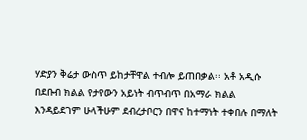ሃድያን ቅሬታ ውስጥ ይከታቸዋል ተብሎ ይጠበቃል፡፡ አቶ አዲሱ በደቡብ ክልል የታየውን አይነት ብጥብጥ በአማራ ክልል እንዳይደገም ሁላችሁም ደብረታቦርን በዋና ከተማነት ተቀበሉ በማለት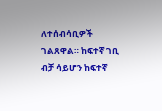ለተሰብሳቢዎች ገልጸዋል። ከፍተኛ ገቢ ብቻ ሳይሆን ከፍተኛ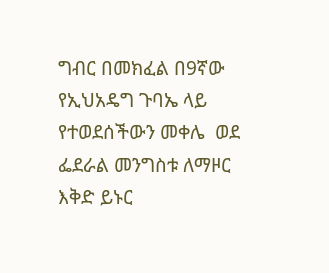ግብር በመክፈል በ9ኛው የኢህአዴግ ጉባኤ ላይ የተወደሰችውን መቀሌ  ወደ ፌደራል መንግስቱ ለማዞር እቅድ ይኑር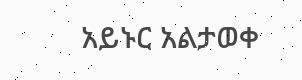አይኑር አልታወቀ